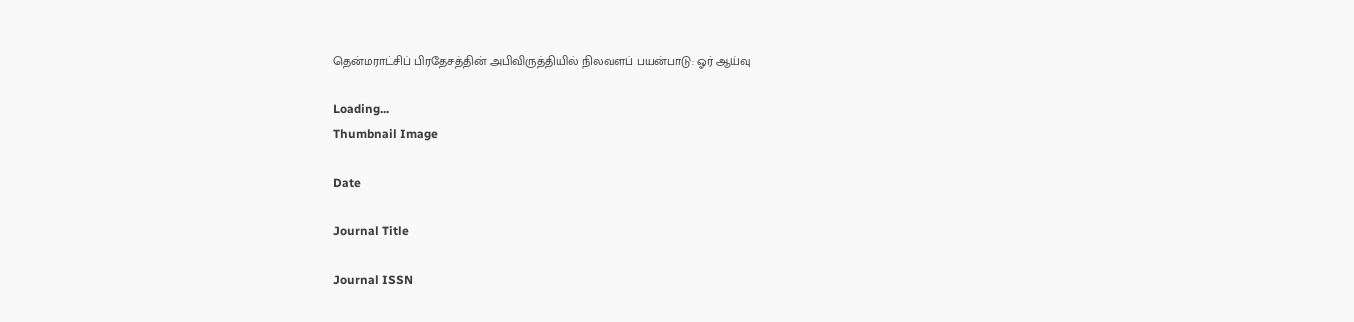தென்மராட்சிப் பிரதேசத்தின் அபிவிருத்தியில் நிலவளப் பயன்பாடு: ஓர் ஆய்வு

Loading...
Thumbnail Image

Date

Journal Title

Journal ISSN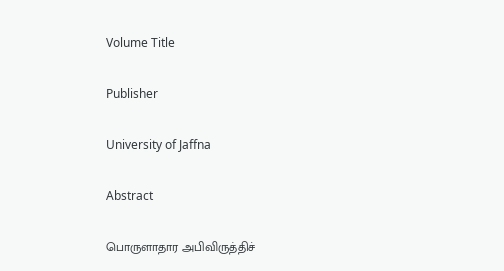Volume Title

Publisher

University of Jaffna

Abstract

பொருளாதார அபிவிருத்திச்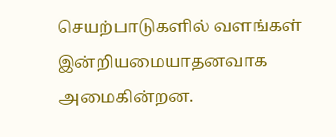செயற்பாடுகளில் வளங்கள் இன்றியமையாதனவாக அமைகின்றன.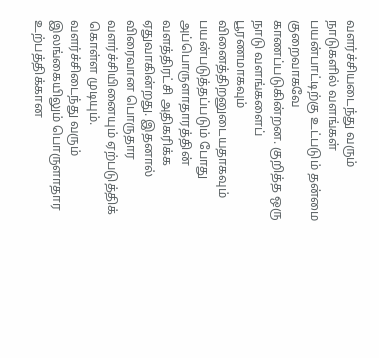வளர்ச்சியடைந்து வரும் நாடுகளில் வளங்கள் பயன்பாட்டிற்கு உட்படும் தன்மை குறைவாகவே காணப்படுகின்றன. குறித்த ஒரு நாடு வளங்களைப் பூரணமாகவும் வினைத்திறனுடையதாகவும் பயன்படுத்தப்படும் போது அப்பொருளாதாரத்தின் வளத்திரட்சி அதிகரிக்க ஏதுவாகின்றது. இதனால் விரைவான பொருதார வளர்ச்சியினையும் ஏற்படுத்திக் கொள்ள முடியும். வளர்ச்சிடைந்து வரும் இலங்கையிலும் பொருளாதார உற்பத்திக்கான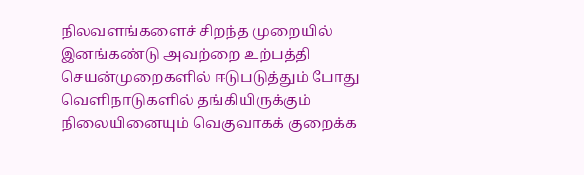நிலவளங்களைச் சிறந்த முறையில் இனங்கண்டு அவற்றை உற்பத்தி செயன்முறைகளில் ஈடுபடுத்தும் போது வெளிநாடுகளில் தங்கியிருக்கும் நிலையினையும் வெகுவாகக் குறைக்க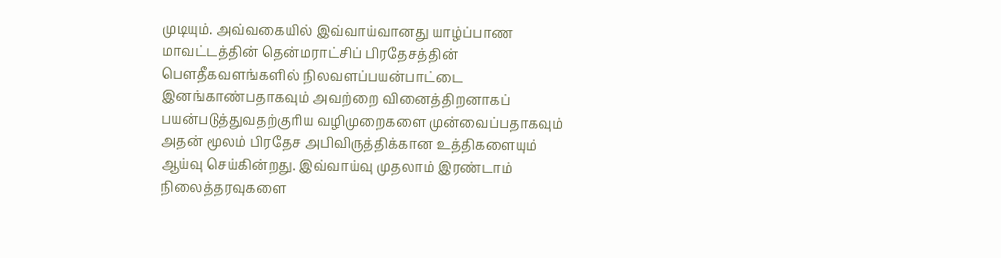முடியும். அவ்வகையில் இவ்வாய்வானது யாழ்ப்பாண மாவட்டத்தின் தென்மராட்சிப் பிரதேசத்தின் பௌதீகவளங்களில் நிலவளப்பயன்பாட்டை இனங்காண்பதாகவும் அவற்றை வினைத்திறனாகப் பயன்படுத்துவதற்குரிய வழிமுறைகளை முன்வைப்பதாகவும் அதன் மூலம் பிரதேச அபிவிருத்திக்கான உத்திகளையும் ஆய்வு செய்கின்றது. இவ்வாய்வு முதலாம் இரண்டாம் நிலைத்தரவுகளை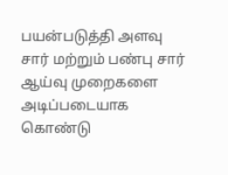பயன்படுத்தி அளவு சார் மற்றும் பண்பு சார் ஆய்வு முறைகளை அடிப்படையாக கொண்டு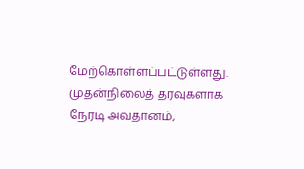மேற்கொள்ளப்பட்டுள்ளது. முதன்நிலைத் தரவுகளாக நேரடி அவதானம்,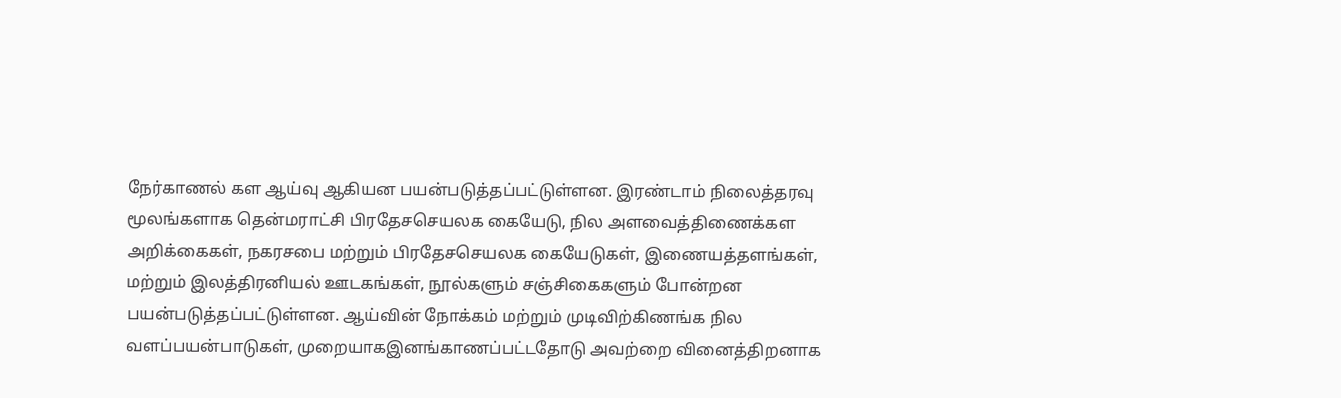நேர்காணல் கள ஆய்வு ஆகியன பயன்படுத்தப்பட்டுள்ளன. இரண்டாம் நிலைத்தரவு மூலங்களாக தென்மராட்சி பிரதேசசெயலக கையேடு, நில அளவைத்திணைக்கள அறிக்கைகள், நகரசபை மற்றும் பிரதேசசெயலக கையேடுகள், இணையத்தளங்கள், மற்றும் இலத்திரனியல் ஊடகங்கள், நூல்களும் சஞ்சிகைகளும் போன்றன பயன்படுத்தப்பட்டுள்ளன. ஆய்வின் நோக்கம் மற்றும் முடிவிற்கிணங்க நில வளப்பயன்பாடுகள், முறையாகஇனங்காணப்பட்டதோடு அவற்றை வினைத்திறனாக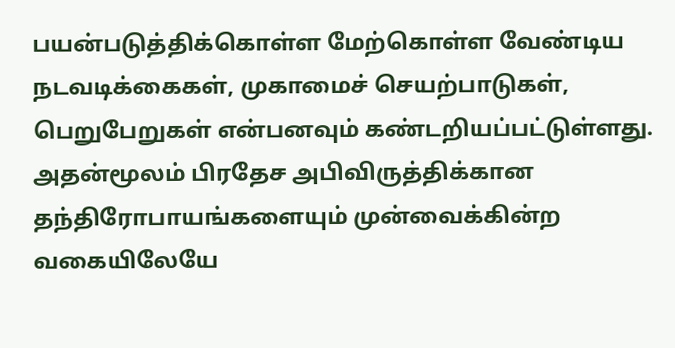பயன்படுத்திக்கொள்ள மேற்கொள்ள வேண்டிய நடவடிக்கைகள், முகாமைச் செயற்பாடுகள், பெறுபேறுகள் என்பனவும் கண்டறியப்பட்டுள்ளது. அதன்மூலம் பிரதேச அபிவிருத்திக்கான தந்திரோபாயங்களையும் முன்வைக்கின்ற வகையிலேயே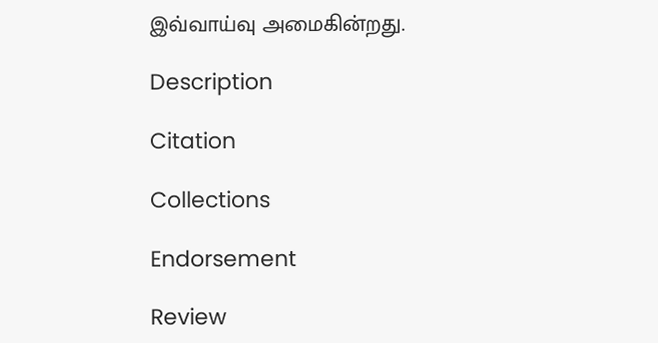இவ்வாய்வு அமைகின்றது.

Description

Citation

Collections

Endorsement

Review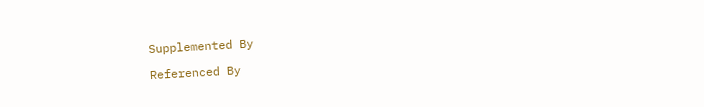Supplemented By

Referenced By